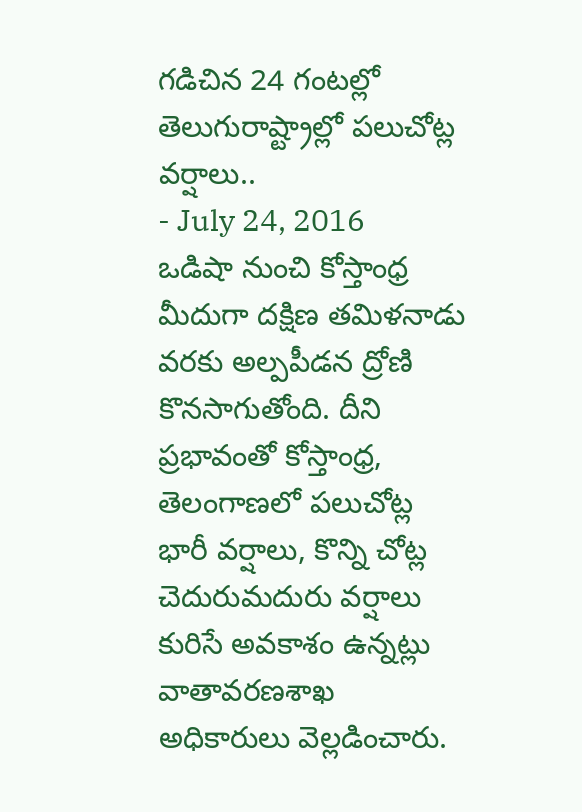గడిచిన 24 గంటల్లో తెలుగురాష్ట్రాల్లో పలుచోట్ల వర్షాలు..
- July 24, 2016
ఒడిషా నుంచి కోస్తాంధ్ర మీదుగా దక్షిణ తమిళనాడు వరకు అల్పపీడన ద్రోణి కొనసాగుతోంది. దీని ప్రభావంతో కోస్తాంధ్ర, తెలంగాణలో పలుచోట్ల భారీ వర్షాలు, కొన్ని చోట్ల చెదురుమదురు వర్షాలు కురిసే అవకాశం ఉన్నట్లు వాతావరణశాఖ అధికారులు వెల్లడించారు.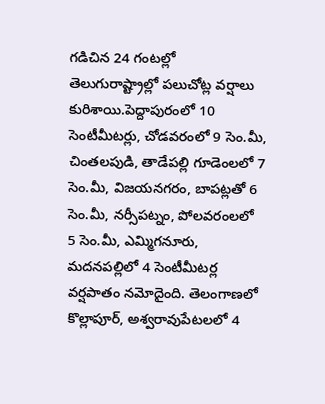గడిచిన 24 గంటల్లో తెలుగురాష్ట్రాల్లో పలుచోట్ల వర్షాలు కురిశాయి.పెద్దాపురంలో 10 సెంటీమీటర్లు, చోడవరంలో 9 సెం.మీ, చింతలపుడి, తాడేపల్లి గూడెంలలో 7 సెం.మీ, విజయనగరం, బాపట్లతో 6 సెం.మీ, నర్సీపట్నం, పోలవరంలలో 5 సెం.మీ, ఎమ్మిగనూరు, మదనపల్లిలో 4 సెంటీమీటర్ల వర్షపాతం నమోదైంది. తెలంగాణలో కొల్లాపూర్, అశ్వరావుపేటలలో 4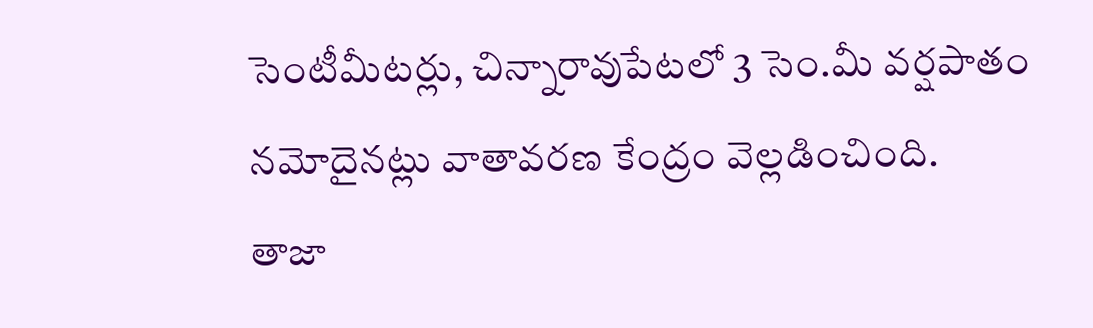సెంటీమీటర్లు, చిన్నారావుపేటలో 3 సెం.మీ వర్షపాతం నమోదైనట్లు వాతావరణ కేంద్రం వెల్లడించింది.
తాజా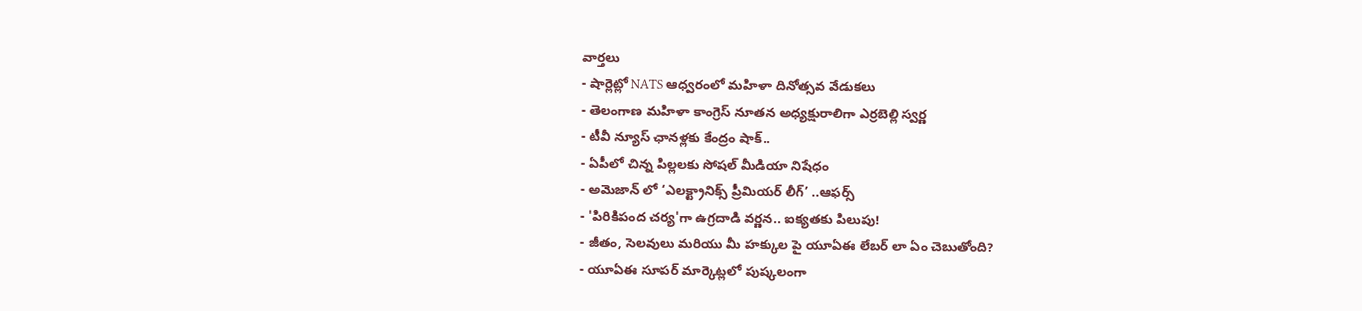వార్తలు
- షార్లెట్లో NATS ఆధ్వరంలో మహిళా దినోత్సవ వేడుకలు
- తెలంగాణ మహిళా కాంగ్రెస్ నూతన అధ్యక్షురాలిగా ఎర్రబెల్లి స్వర్ణ
- టీవీ న్యూస్ ఛానళ్లకు కేంద్రం షాక్..
- ఏపీలో చిన్న పిల్లలకు సోషల్ మీడియా నిషేధం
- అమెజాన్ లో ‘ఎలక్ట్రానిక్స్ ప్రీమియర్ లీగ్’ ..ఆఫర్స్
- 'పిరికిపంద చర్య'గా ఉగ్రదాడి వర్ణన.. ఐక్యతకు పిలుపు!
- జీతం, సెలవులు మరియు మీ హక్కుల పై యూఏఈ లేబర్ లా ఏం చెబుతోంది?
- యూఏఈ సూపర్ మార్కెట్లలో పుష్కలంగా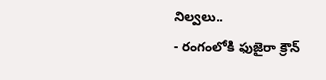నిల్వలు..
- రంగంలోకి ఫుజైరా క్రౌన్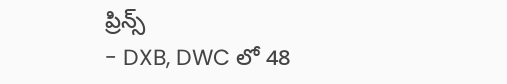ప్రిన్స్
- DXB, DWC లో 48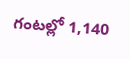గంటల్లో 1,140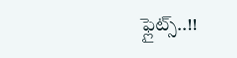ఫ్లైట్స్..!!